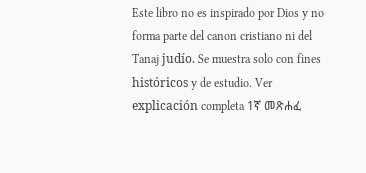Este libro no es inspirado por Dios y no forma parte del canon cristiano ni del Tanaj judío. Se muestra solo con fines históricos y de estudio. Ver explicación completa 1ኛ መጽሐፈ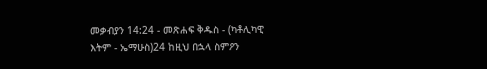መቃብያን 14:24 - መጽሐፍ ቅዱስ - (ካቶሊካዊ እትም - ኤማሁስ)24 ከዚህ በኋላ ስምዖን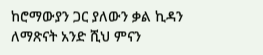ከሮማውያን ጋር ያለውን ቃል ኪዳን ለማጽናት አንድ ሺህ ምናን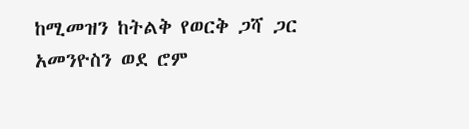ከሚመዝን ከትልቅ የወርቅ ጋሻ ጋር አመንዮስን ወደ ሮም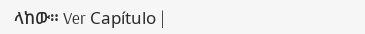ላከው። Ver Capítulo |